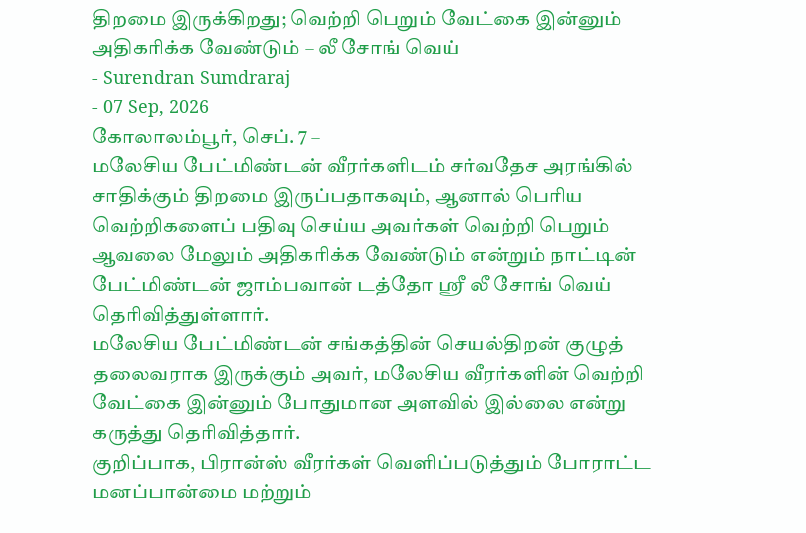திறமை இருக்கிறது; வெற்றி பெறும் வேட்கை இன்னும் அதிகரிக்க வேண்டும் – லீ சோங் வெய்
- Surendran Sumdraraj
- 07 Sep, 2026
கோலாலம்பூர், செப். 7 –
மலேசிய பேட்மிண்டன் வீரர்களிடம் சர்வதேச அரங்கில் சாதிக்கும் திறமை இருப்பதாகவும், ஆனால் பெரிய வெற்றிகளைப் பதிவு செய்ய அவர்கள் வெற்றி பெறும் ஆவலை மேலும் அதிகரிக்க வேண்டும் என்றும் நாட்டின் பேட்மிண்டன் ஜாம்பவான் டத்தோ ஸ்ரீ லீ சோங் வெய் தெரிவித்துள்ளார்.
மலேசிய பேட்மிண்டன் சங்கத்தின் செயல்திறன் குழுத் தலைவராக இருக்கும் அவர், மலேசிய வீரர்களின் வெற்றி வேட்கை இன்னும் போதுமான அளவில் இல்லை என்று கருத்து தெரிவித்தார்.
குறிப்பாக, பிரான்ஸ் வீரர்கள் வெளிப்படுத்தும் போராட்ட மனப்பான்மை மற்றும்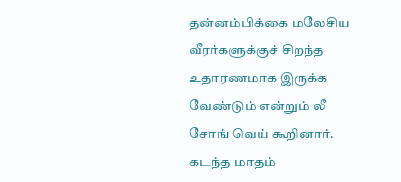தன்னம்பிக்கை மலேசிய வீரர்களுக்குச் சிறந்த உதாரணமாக இருக்க வேண்டும் என்றும் லீ சோங் வெய் கூறினார்.
கடந்த மாதம்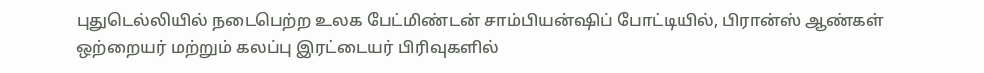புதுடெல்லியில் நடைபெற்ற உலக பேட்மிண்டன் சாம்பியன்ஷிப் போட்டியில், பிரான்ஸ் ஆண்கள் ஒற்றையர் மற்றும் கலப்பு இரட்டையர் பிரிவுகளில்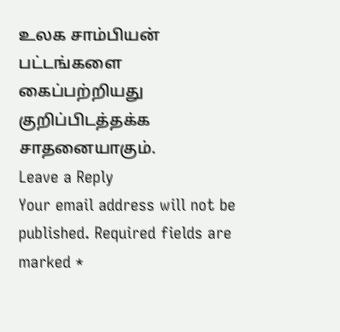உலக சாம்பியன் பட்டங்களை கைப்பற்றியது குறிப்பிடத்தக்க சாதனையாகும்.
Leave a Reply
Your email address will not be published. Required fields are marked *